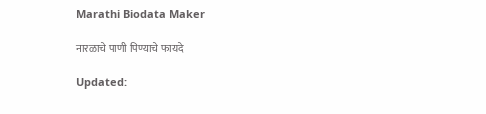Marathi Biodata Maker

नारळाचे पाणी पिण्याचे फायदे

Updated: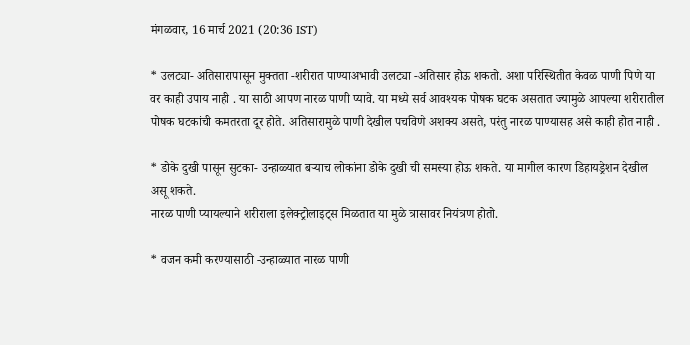मंगळवार, 16 मार्च 2021 (20:36 IST)

* उलट्या- अतिसारापासून मुक्तता -शरीरात पाण्याअभावी उलट्या -अतिसार होऊ शकतो. अशा परिस्थितीत केवळ पाणी पिणे या वर काही उपाय नाही . या साठी आपण नारळ पाणी प्यावे. या मध्ये सर्व आवश्यक पोषक घटक असतात ज्यामुळे आपल्या शरीरातील पोषक घटकांची कमतरता दूर होते. अतिसारामुळे पाणी देखील पचविणे अशक्य असते, परंतु नारळ पाण्यासह असे काही होत नाही .

* डोके दुखी पासून सुटका- उन्हाळ्यात बऱ्याच लोकांना डोके दुखी ची समस्या होऊ शकते. या मागील कारण डिहायड्रेशन देखील असू शकते.
नारळ पाणी प्यायल्याने शरीराला इलेक्ट्रोलाइट्स मिळतात या मुळे त्रासावर नियंत्रण होतो.

* वजन कमी करण्यासाठी -उन्हाळ्यात नारळ पाणी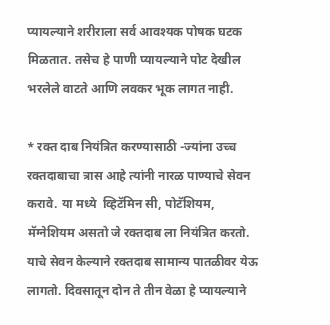प्यायल्याने शरीराला सर्व आवश्यक पोषक घटक मिळतात. तसेच हे पाणी प्यायल्याने पोट देखील भरलेले वाटते आणि लवकर भूक लागत नाही.

* रक्त दाब नियंत्रित करण्यासाठी -ज्यांना उच्च रक्तदाबाचा त्रास आहे त्यांनी नारळ पाण्याचे सेवन करावे. या मध्ये  व्हिटॅमिन सी, पोटॅशियम, मॅग्नेशियम असतो जे रक्तदाब ला नियंत्रित करतो. याचे सेवन केल्याने रक्तदाब सामान्य पातळीवर येऊ लागतो. दिवसातून दोन ते तीन वेळा हे प्यायल्याने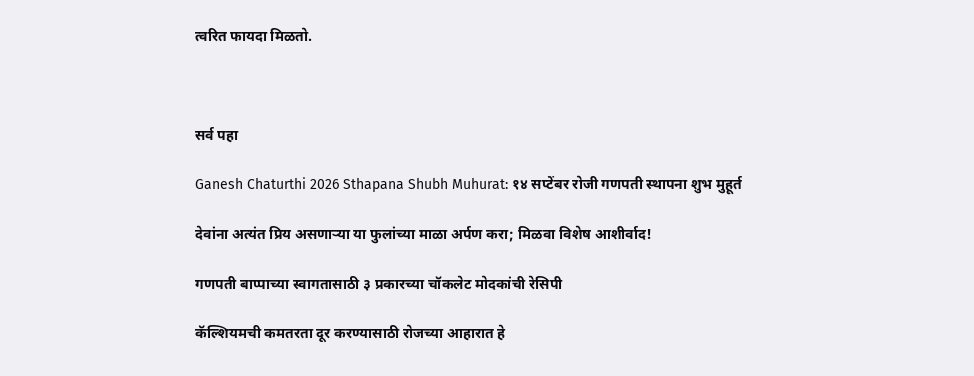त्वरित फायदा मिळतो.



सर्व पहा

Ganesh Chaturthi 2026 Sthapana Shubh Muhurat: १४ सप्टेंबर रोजी गणपती स्थापना शुभ मुहूर्त

देवांना अत्यंत प्रिय असणाऱ्या या फुलांच्या माळा अर्पण करा; मिळवा विशेष आशीर्वाद!

गणपती बाप्पाच्या स्वागतासाठी ३ प्रकारच्या चॉकलेट मोदकांची रेसिपी

कॅल्शियमची कमतरता दूर करण्यासाठी रोजच्या आहारात हे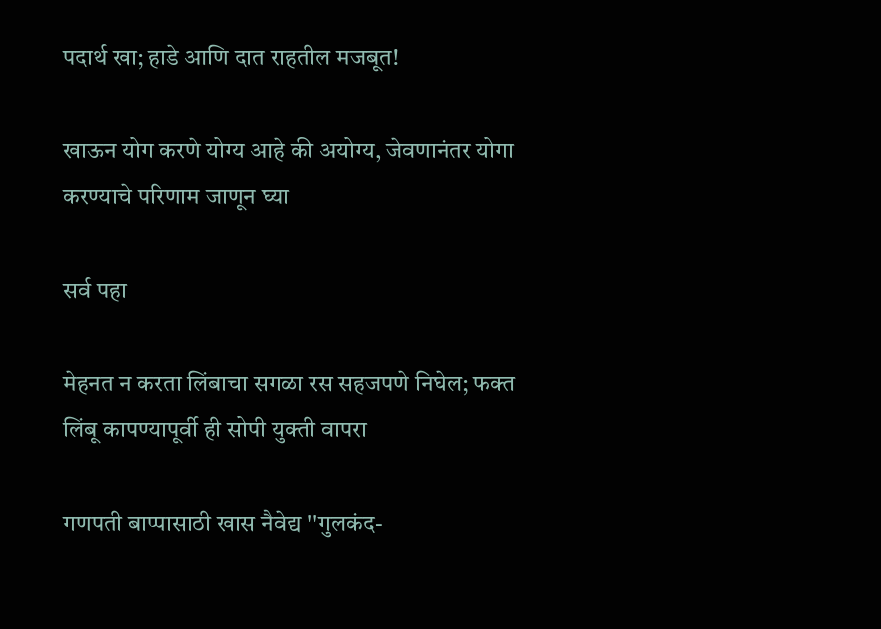पदार्थ खा; हाडे आणि दात राहतील मजबूत!

खाऊन योग करणे योग्य आहे की अयोग्य, जेवणानंतर योगा करण्याचे परिणाम जाणून घ्या

सर्व पहा

मेहनत न करता लिंबाचा सगळा रस सहजपणे निघेल; फक्त लिंबू कापण्यापूर्वी ही सोपी युक्ती वापरा

गणपती बाप्पासाठी खास नैवेद्य ''गुलकंद-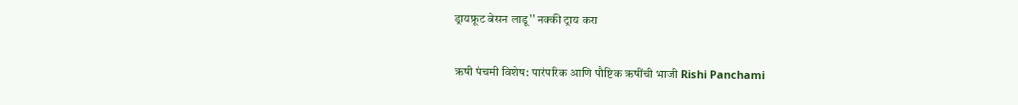ड्रायफ्रूट बेसन लाडू'' नक्की ट्राय करा

ऋषी पंचमी विशेष: पारंपरिक आणि पौष्टिक ऋषींची भाजी Rishi Panchami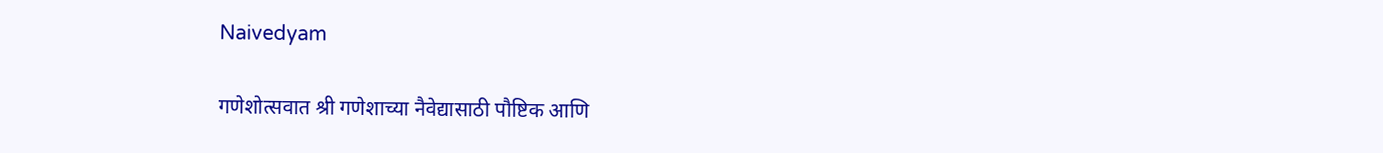Naivedyam

गणेशोत्सवात श्री गणेशाच्या नैवेद्यासाठी पौष्टिक आणि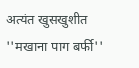अत्यंत खुसखुशीत ''मखाना पाग बर्फी''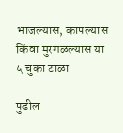भाजल्यास, कापल्यास किंवा मुरगळल्यास या ५ चुका टाळा

पुढील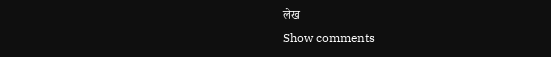लेख
Show comments